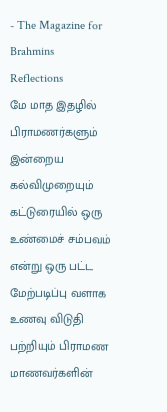- The Magazine for Brahmins
Reflections
மே மாத இதழில் பிராமணர்களும் இன்றைய கல்விமுறையும் கட்டுரையில் ஒரு உண்மைச் சம்பவம் என்று ஒரு பட்ட மேற்படிப்பு வளாக உணவு விடுதி பற்றியும் பிராமண மாணவர்களின்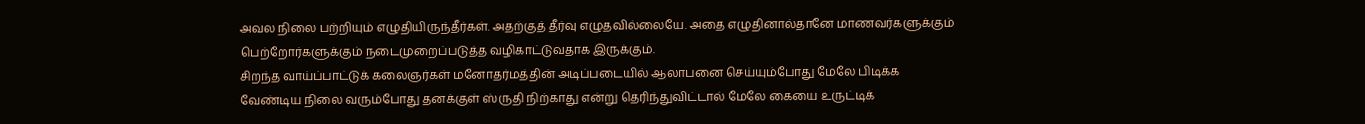அவல நிலை பற்றியும் எழுதியிருந்தீர்கள். அதற்குத் தீர்வு எழுதவில்லையே. அதை எழுதினால்தானே மாணவர்களுக்கும் பெற்றோர்களுக்கும் நடைமுறைப்படுத்த வழிகாட்டுவதாக இருக்கும்.
சிறந்த வாய்ப்பாட்டுக் கலைஞர்கள் மனோதர்மத்தின் அடிப்படையில் ஆலாபனை செய்யும்போது மேலே பிடிக்க வேண்டிய நிலை வரும்போது தனக்குள் ஸ்ருதி நிற்காது என்று தெரிந்துவிட்டால் மேலே கையை உருட்டிக்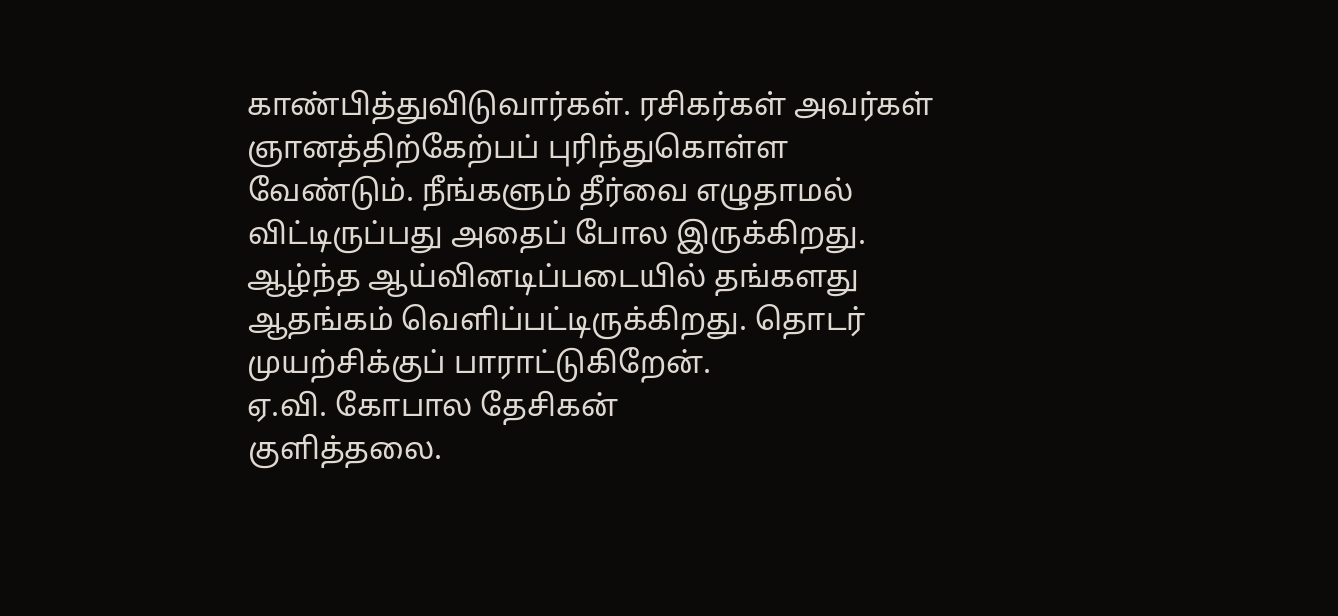காண்பித்துவிடுவார்கள். ரசிகர்கள் அவர்கள் ஞானத்திற்கேற்பப் புரிந்துகொள்ள வேண்டும். நீங்களும் தீர்வை எழுதாமல் விட்டிருப்பது அதைப் போல இருக்கிறது.
ஆழ்ந்த ஆய்வினடிப்படையில் தங்களது ஆதங்கம் வெளிப்பட்டிருக்கிறது. தொடர் முயற்சிக்குப் பாராட்டுகிறேன்.
ஏ.வி. கோபால தேசிகன்
குளித்தலை.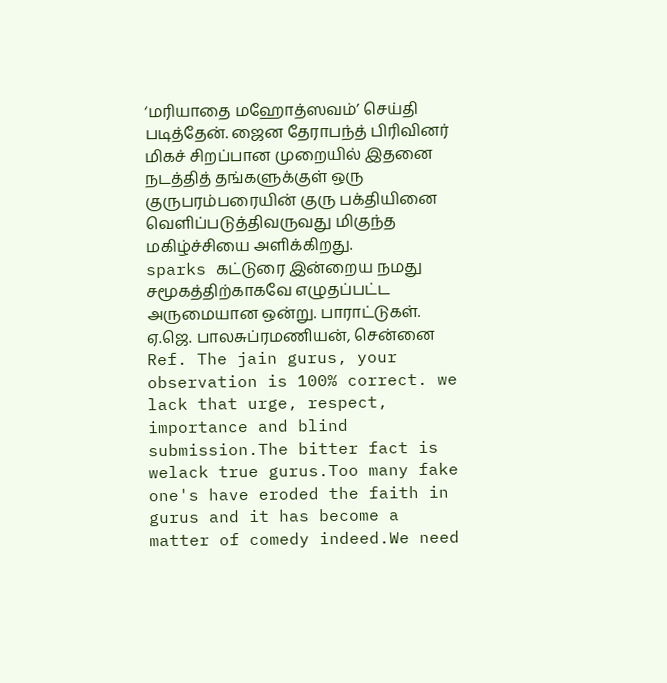‘மரியாதை மஹோத்ஸவம்’ செய்தி படித்தேன். ஜைன தேராபந்த் பிரிவினர் மிகச் சிறப்பான முறையில் இதனை நடத்தித் தங்களுக்குள் ஒரு குருபரம்பரையின் குரு பக்தியினை வெளிப்படுத்திவருவது மிகுந்த மகிழ்ச்சியை அளிக்கிறது.
sparks கட்டுரை இன்றைய நமது சமூகத்திற்காகவே எழுதப்பட்ட அருமையான ஒன்று. பாராட்டுகள்.
ஏ.ஜெ. பாலசுப்ரமணியன், சென்னை
Ref. The jain gurus, your observation is 100% correct. we lack that urge, respect, importance and blind submission.The bitter fact is welack true gurus.Too many fake one's have eroded the faith in gurus and it has become a matter of comedy indeed.We need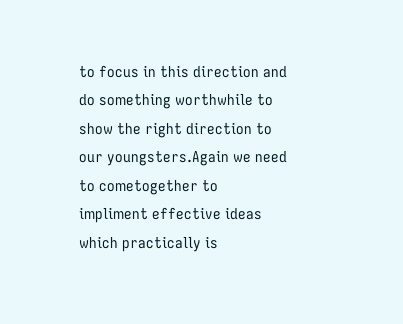to focus in this direction and do something worthwhile to show the right direction to our youngsters.Again we need to cometogether to impliment effective ideas which practically is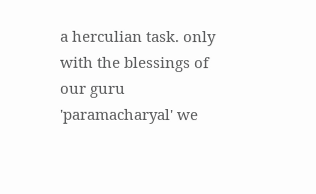a herculian task. only with the blessings of our guru 'paramacharyal' we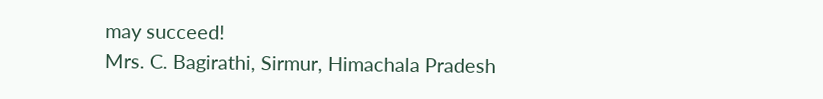may succeed!
Mrs. C. Bagirathi, Sirmur, Himachala Pradesh